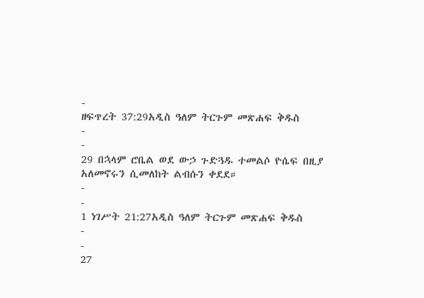-
ዘፍጥረት 37:29አዲስ ዓለም ትርጉም መጽሐፍ ቅዱስ
-
-
29 በኋላም ሮቤል ወደ ውኃ ጉድጓዱ ተመልሶ ዮሴፍ በዚያ አለመኖሩን ሲመለከት ልብሱን ቀደደ።
-
-
1 ነገሥት 21:27አዲስ ዓለም ትርጉም መጽሐፍ ቅዱስ
-
-
27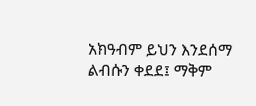አክዓብም ይህን እንደሰማ ልብሱን ቀደደ፤ ማቅም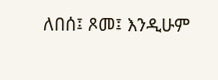ለበሰ፤ ጾመ፤ እንዲሁም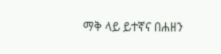ማቅ ላይ ይተኛና በሐዘን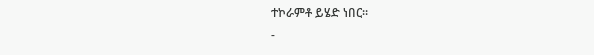ተኮራምቶ ይሄድ ነበር።
-